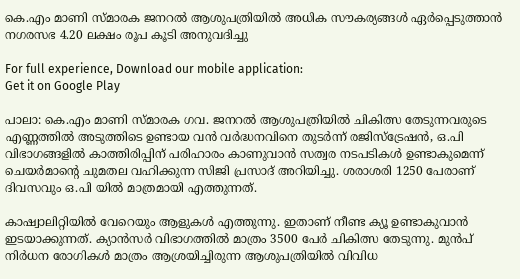കെ.എം മാണി സ്മാരക ജനറല്‍ ആശുപത്രിയില്‍ അധിക സൗകര്യങ്ങള്‍ ഏര്‍പ്പെടുത്താൻ നഗരസഭ 4.20 ലക്ഷം രൂപ കൂടി അനുവദിച്ചു

For full experience, Download our mobile application:
Get it on Google Play

പാലാ: കെ.എം മാണി സ്മാരക ഗവ. ജനറല്‍ ആശുപത്രിയില്‍ ചികിത്സ തേടുന്നവരുടെ എണ്ണത്തില്‍ അടുത്തിടെ ഉണ്ടായ വന്‍ വര്‍ദ്ധനവിനെ തുടര്‍ന്ന് രജിസ്ട്രേഷന്‍, ഒ.പി വിഭാഗങ്ങളില്‍ കാത്തിരിപ്പിന് പരിഹാരം കാണുവാന്‍ സത്വര നടപടികള്‍ ഉണ്ടാകുമെന്ന് ചെയര്‍മാന്റെ ചുമതല വഹിക്കുന്ന സിജി പ്രസാദ് അറിയിച്ചു. ശരാശരി 1250 പേരാണ് ദിവസവും ഒ.പി യില്‍ മാത്രമായി എത്തുന്നത്.

കാഷ്വാലിറ്റിയില്‍ വേറെയും ആളുകള്‍ എത്തുന്നു. ഇതാണ് നീണ്ട ക്യൂ ഉണ്ടാകുവാന്‍ ഇടയാക്കുന്നത്. ക്യാന്‍സര്‍ വിഭാഗത്തില്‍ മാത്രം 3500 പേര്‍ ചികിത്സ തേടുന്നു. മുന്‍പ് നിര്‍ധന രോഗികള്‍ മാത്രം ആശ്രയിച്ചിരുന്ന ആശുപത്രിയില്‍ വിവിധ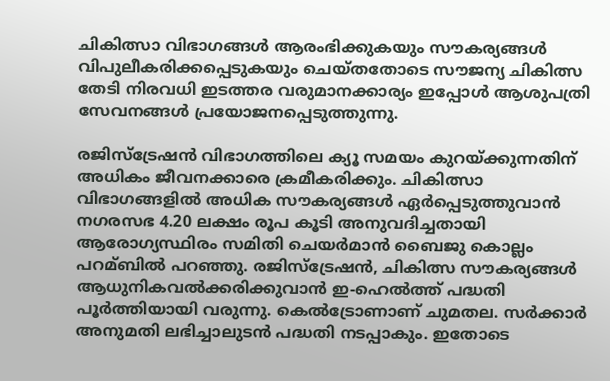ചികിത്സാ വിഭാഗങ്ങള്‍ ആരംഭിക്കുകയും സൗകര്യങ്ങള്‍ വിപുലീകരിക്കപ്പെടുകയും ചെയ്തതോടെ സൗജന്യ ചികിത്സ തേടി നിരവധി ഇടത്തര വരുമാനക്കാര്യം ഇപ്പോള്‍ ആശുപത്രി സേവനങ്ങള്‍ പ്രയോജനപ്പെടുത്തുന്നു.

രജിസ്ട്രേഷന്‍ വിഭാഗത്തിലെ ക്യൂ സമയം കുറയ്ക്കുന്നതിന് അധികം ജീവനക്കാരെ ക്രമീകരിക്കും. ചികിത്സാ വിഭാഗങ്ങളില്‍ അധിക സൗകര്യങ്ങള്‍ ഏര്‍പ്പെടുത്തുവാന്‍ നഗരസഭ 4.20 ലക്ഷം രൂപ കൂടി അനുവദിച്ചതായി ആരോഗ്യസ്ഥിരം സമിതി ചെയര്‍മാന്‍ ബൈജു കൊല്ലം പറമ്ബില്‍ പറഞ്ഞു. രജിസ്ട്രേഷന്‍, ചികിത്സ സൗകര്യങ്ങള്‍ ആധുനികവല്‍ക്കരിക്കുവാന്‍ ഇ-ഹെല്‍ത്ത് പദ്ധതി പൂര്‍ത്തിയായി വരുന്നു. കെല്‍ട്രോണാണ് ചുമതല. സര്‍ക്കാര്‍ അനുമതി ലഭിച്ചാലുടന്‍ പദ്ധതി നടപ്പാകും. ഇതോടെ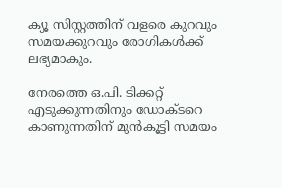ക്യൂ സിസ്റ്റത്തിന് വളരെ കുറവും സമയക്കുറവും രോഗികള്‍ക്ക് ലഭ്യമാകും.

നേരത്തെ ഒ.പി. ടിക്കറ്റ് എടുക്കുന്നതിനും ഡോക്ടറെ കാണുന്നതിന് മുന്‍കൂട്ടി സമയം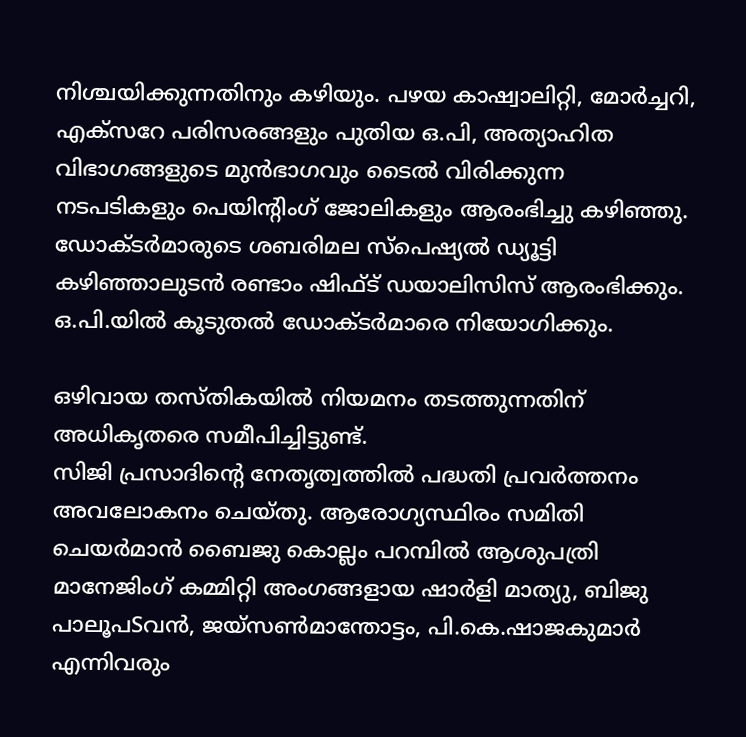നിശ്ചയിക്കുന്നതിനും കഴിയും. പഴയ കാഷ്വാലിറ്റി, മോര്‍ച്ചറി, എക്സറേ പരിസരങ്ങളും പുതിയ ഒ.പി, അത്യാഹിത വിഭാഗങ്ങളുടെ മുന്‍ഭാഗവും ടൈല്‍ വിരിക്കുന്ന നടപടികളും പെയിന്റിംഗ് ജോലികളും ആരംഭിച്ചു കഴിഞ്ഞു. ഡോക്ടര്‍മാരുടെ ശബരിമല സ്പെഷ്യല്‍ ഡ്യൂട്ടി കഴിഞ്ഞാലുടന്‍ രണ്ടാം ഷിഫ്ട് ഡയാലിസിസ് ആരംഭിക്കും. ഒ.പി.യില്‍ കൂടുതല്‍ ഡോക്ടര്‍മാരെ നിയോഗിക്കും.

ഒഴിവായ തസ്തികയില്‍ നിയമനം തടത്തുന്നതിന് അധികൃതരെ സമീപിച്ചിട്ടുണ്ട്.
സിജി പ്രസാദിന്റെ നേതൃത്വത്തില്‍ പദ്ധതി പ്രവര്‍ത്തനം അവലോകനം ചെയ്തു. ആരോഗ്യസ്ഥിരം സമിതി ചെയര്‍മാന്‍ ബൈജു കൊല്ലം പറമ്പില്‍ ആശുപത്രി മാനേജിംഗ് കമ്മിറ്റി അംഗങ്ങളായ ഷാര്‍ളി മാത്യു, ബിജു പാലൂപSവന്‍, ജയ്സണ്‍മാന്തോട്ടം, പി.കെ.ഷാജകുമാര്‍ എന്നിവരും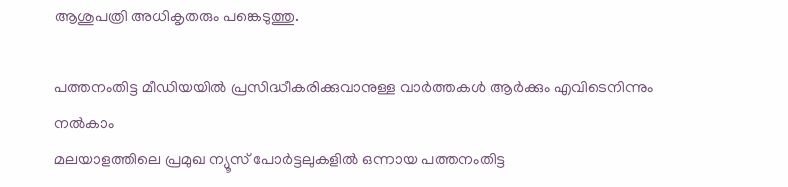ആശുപത്രി അധികൃതരും പങ്കെടുത്തു.

പത്തനംതിട്ട മീഡിയയില്‍ പ്രസിദ്ധീകരിക്കുവാനുള്ള വാര്‍ത്തകള്‍ ആര്‍ക്കും എവിടെനിന്നും നല്‍കാം
മലയാളത്തിലെ പ്രമുഖ ന്യൂസ് പോര്‍ട്ടലുകളില്‍ ഒന്നായ പത്തനംതിട്ട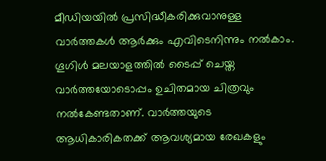മീഡിയയില്‍ പ്രസിദ്ധീകരിക്കുവാനുള്ള വാര്‍ത്തകള്‍ ആര്‍ക്കും എവിടെനിന്നും നല്‍കാം. ഗൂഗിള്‍ മലയാളത്തില്‍ ടൈപ്പ് ചെയ്ത വാര്‍ത്തയോടൊപ്പം ഉചിതമായ ചിത്രവും നല്‍കേണ്ടതാണ്. വാര്‍ത്തയുടെ ആധികാരികതക്ക് ആവശ്യമായ രേഖകളും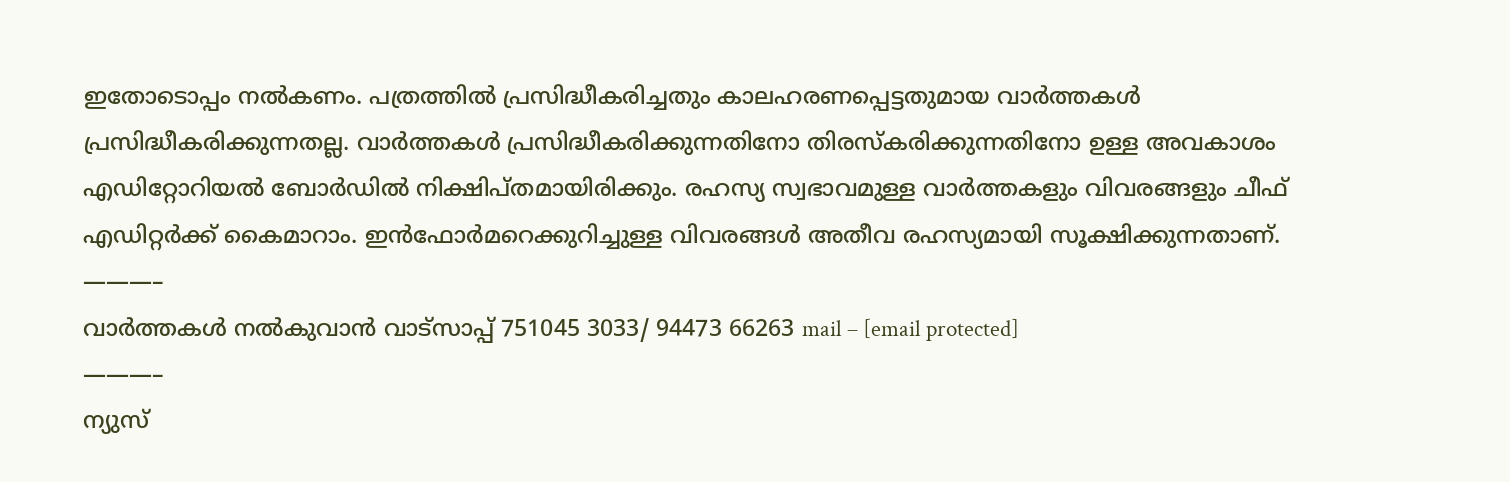ഇതോടൊപ്പം നല്‍കണം. പത്രത്തില്‍ പ്രസിദ്ധീകരിച്ചതും കാലഹരണപ്പെട്ടതുമായ വാര്‍ത്തകള്‍ പ്രസിദ്ധീകരിക്കുന്നതല്ല. വാര്‍ത്തകള്‍ പ്രസിദ്ധീകരിക്കുന്നതിനോ തിരസ്കരിക്കുന്നതിനോ ഉള്ള അവകാശം  എഡിറ്റോറിയല്‍ ബോര്‍ഡില്‍ നിക്ഷിപ്തമായിരിക്കും. രഹസ്യ സ്വഭാവമുള്ള വാര്‍ത്തകളും വിവരങ്ങളും ചീഫ് എഡിറ്റര്‍ക്ക് കൈമാറാം. ഇന്‍ഫോര്‍മറെക്കുറിച്ചുള്ള വിവരങ്ങള്‍ അതീവ രഹസ്യമായി സൂക്ഷിക്കുന്നതാണ്.
———–
വാര്‍ത്തകള്‍ നല്‍കുവാന്‍ വാട്സാപ്പ് 751045 3033/ 94473 66263 mail – [email protected]
———–
ന്യുസ്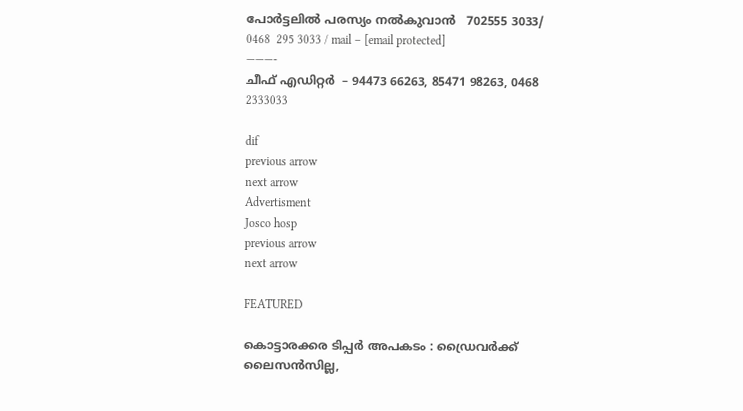പോര്‍ട്ടലില്‍ പരസ്യം നല്‍കുവാന്‍   702555 3033/ 0468  295 3033 / mail – [email protected]
———-
ചീഫ് എഡിറ്റര്‍  – 94473 66263, 85471 98263, 0468 2333033

dif
previous arrow
next arrow
Advertisment
Josco hosp
previous arrow
next arrow

FEATURED

കൊട്ടാരക്കര ടിപ്പർ അപകടം : ഡ്രൈവർക്ക് ലൈസൻസില്ല,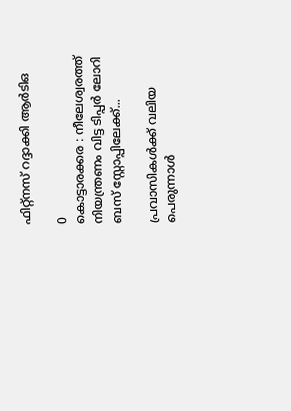ഫിറ്റ്നസ് റദ്ദാക്കി ആർടിഒ

0
കൊട്ടാരക്കര : നീലേശ്വരത്ത് നിയന്ത്രണം വിട്ട ടിപ്പർ ലോറി ബസ് സ്റ്റോപ്പിലേക്ക്...

പ്രവാസികൾക്ക് വലിയ പെരുന്നാൾ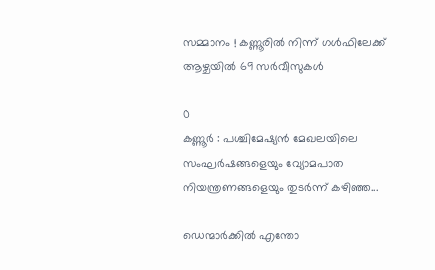സമ്മാനം ! കണ്ണൂരിൽ നിന്ന് ഗൾഫിലേക്ക് ആഴ്ചയിൽ 69 സർവീസുകൾ

0
കണ്ണൂർ : പശ്ചിമേഷ്യൻ മേഖലയിലെ സംഘർഷങ്ങളെയും വ്യോമപാത നിയന്ത്രണങ്ങളെയും തുടർന്ന് കഴിഞ്ഞ...

ഡെന്മാർക്കിൽ എന്തോ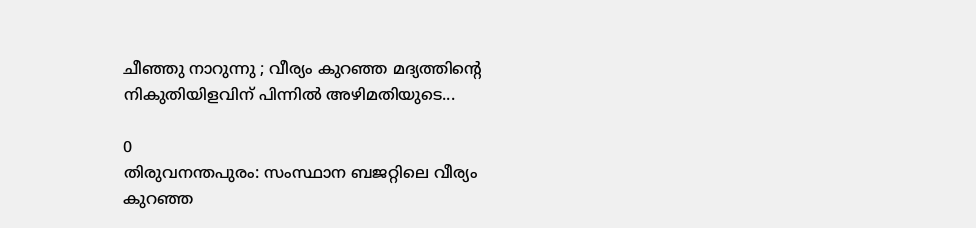ചീഞ്ഞു നാറുന്നു ; വീര്യം കുറഞ്ഞ മദ്യത്തിന്റെ നികുതിയിളവിന് പിന്നിൽ അഴിമതിയുടെ...

0
തിരുവനന്തപുരം: സംസ്ഥാന ബജറ്റിലെ വീര്യം കുറഞ്ഞ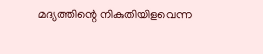മദ്യത്തിന്റെ നികുതിയിളവെന്ന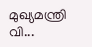മുഖ്യമന്ത്രി വി...